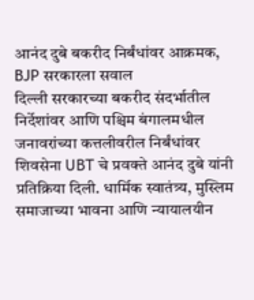आनंद दुबे बकरीद निर्बंधांवर आक्रमक, BJP सरकारला सवाल
दिल्ली सरकारच्या बकरीद संदर्भातील निर्देशांवर आणि पश्चिम बंगालमधील जनावरांच्या कत्तलीवरील निर्बंधांवर शिवसेना UBT चे प्रवक्ते आनंद दुबे यांनी प्रतिक्रिया दिली. धार्मिक स्वातंत्र्य, मुस्लिम समाजाच्या भावना आणि न्यायालयीन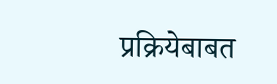प्रक्रियेबाबत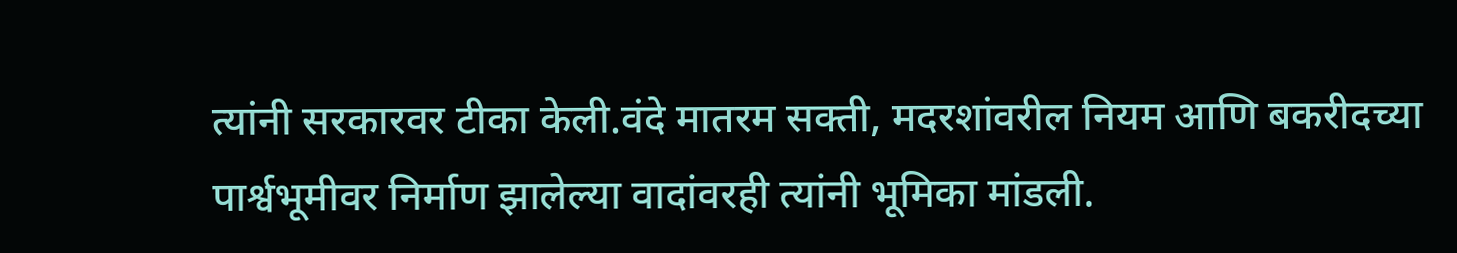त्यांनी सरकारवर टीका केली.वंदे मातरम सक्ती, मदरशांवरील नियम आणि बकरीदच्या पार्श्वभूमीवर निर्माण झालेल्या वादांवरही त्यांनी भूमिका मांडली.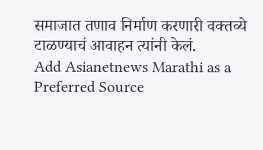समाजात तणाव निर्माण करणारी वक्तव्ये टाळण्याचं आवाहन त्यांनी केलं.
Add Asianetnews Marathi as a Preferred Source